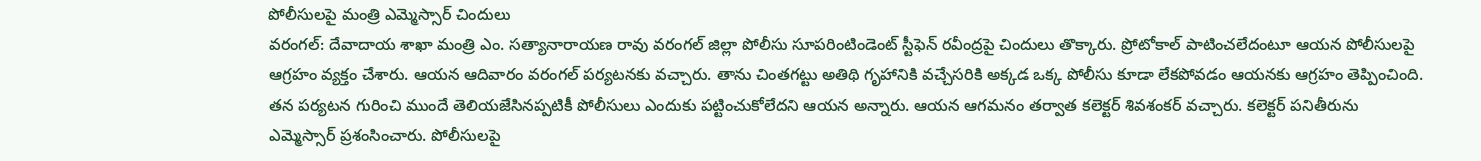పోలీసులపై మంత్రి ఎమ్మెస్సార్ చిందులు
వరంగల్: దేవాదాయ శాఖా మంత్రి ఎం. సత్యానారాయణ రావు వరంగల్ జిల్లా పోలీసు సూపరింటిండెంట్ స్టీఫెన్ రవీంద్రపై చిందులు తొక్కారు. ప్రోటోకాల్ పాటించలేదంటూ ఆయన పోలీసులపై ఆగ్రహం వ్యక్తం చేశారు. ఆయన ఆదివారం వరంగల్ పర్యటనకు వచ్చారు. తాను చింతగట్టు అతిథి గృహానికి వచ్చేసరికి అక్కడ ఒక్క పోలీసు కూడా లేకపోవడం ఆయనకు ఆగ్రహం తెప్పించింది.
తన పర్యటన గురించి ముందే తెలియజేసినప్పటికీ పోలీసులు ఎందుకు పట్టించుకోలేదని ఆయన అన్నారు. ఆయన ఆగమనం తర్వాత కలెక్టర్ శివశంకర్ వచ్చారు. కలెక్టర్ పనితీరును ఎమ్మెస్సార్ ప్రశంసించారు. పోలీసులపై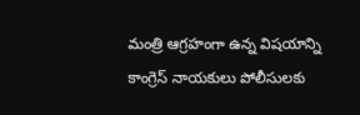మంత్రి ఆగ్రహంగా ఉన్న విషయాన్ని కాంగ్రెస్ నాయకులు పోలీసులకు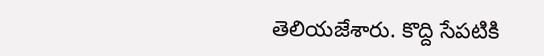తెలియజేశారు. కొద్ది సేపటికి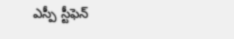ఎస్పీ స్టీఫెన్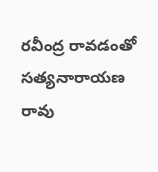రవీంద్ర రావడంతో సత్యనారాయణ రావు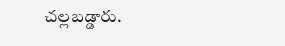చల్లబడ్డారు.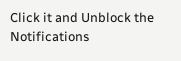Click it and Unblock the Notifications